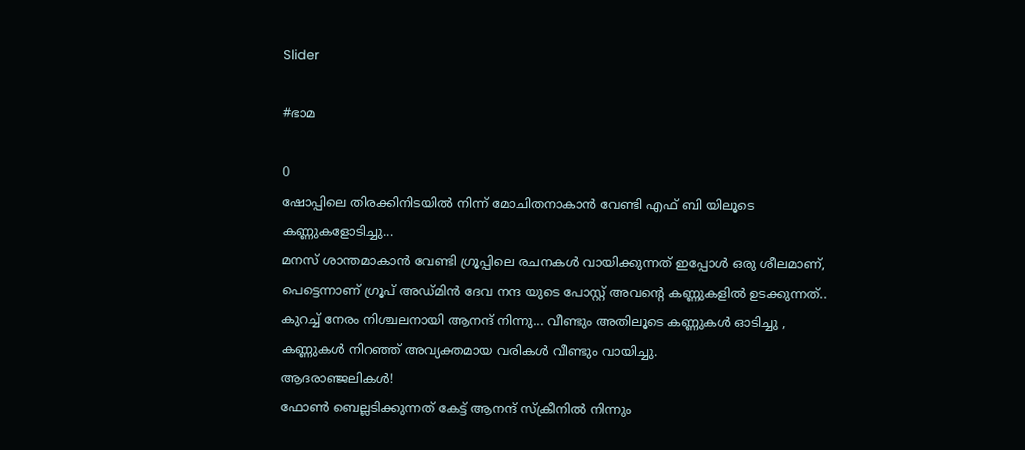Slider

#ഭാമ

0
ഷോപ്പിലെ തിരക്കിനിടയിൽ നിന്ന് മോചിതനാകാൻ വേണ്ടി എഫ് ബി യിലൂടെ കണ്ണുകളോടിച്ചു...
മനസ് ശാന്തമാകാൻ വേണ്ടി ഗ്രൂപ്പിലെ രചനകൾ വായിക്കുന്നത് ഇപ്പോൾ ഒരു ശീലമാണ്, പെട്ടെന്നാണ് ഗ്രൂപ് അഡ്മിൻ ദേവ നന്ദ യുടെ പോസ്റ്റ് അവന്റെ കണ്ണുകളിൽ ഉടക്കുന്നത്.. കുറച്ച് നേരം നിശ്ചലനായി ആനന്ദ് നിന്നു... വീണ്ടും അതിലൂടെ കണ്ണുകൾ ഓടിച്ചു ,
കണ്ണുകൾ നിറഞ്ഞ് അവ്യക്തമായ വരികൾ വീണ്ടും വായിച്ചു.
ആദരാഞ്ജലികൾ!
ഫോൺ ബെല്ലടിക്കുന്നത് കേട്ട് ആനന്ദ് സ്ക്രീനിൽ നിന്നും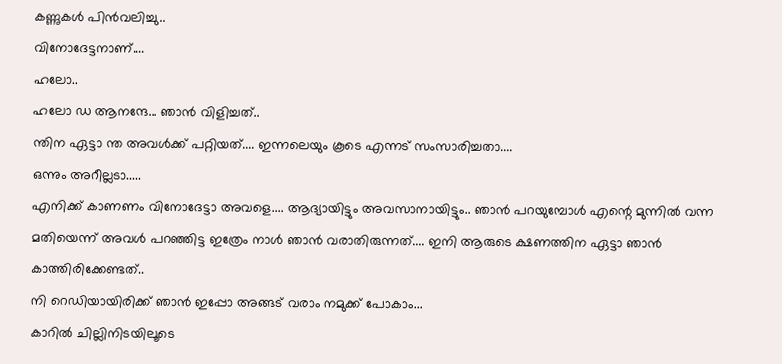കണ്ണുകൾ പിൻവലിച്ചു..
വിനോദേട്ടനാണ്....
ഹലോ..
ഹലോ ഡ ആനന്ദേ... ഞാൻ വിളിച്ചത്..
ന്തിന ഏട്ടാ ന്ത അവൾക്ക് പറ്റിയത്.... ഇന്നലെയും കൂടെ എന്നട് സംസാരിച്ചതാ....
ഒന്നും അറീല്ലടാ.....
എനിക്ക് കാണണം വിനോദേട്ടാ അവളെ.... ആദ്യായിട്ടും അവസാനായിട്ടും.. ഞാൻ പറയുമ്പോൾ എന്റെ മുന്നിൽ വന്ന മതിയെന്ന് അവൾ പറഞ്ഞിട്ട ഇത്രേം നാൾ ഞാൻ വരാതിരുന്നത്.... ഇനി ആരുടെ ക്ഷണത്തിന ഏട്ടാ ഞാൻ കാത്തിരിക്കേണ്ടത്..
നി റെഡിയായിരിക്ക് ഞാൻ ഇപ്പോ അങ്ങട് വരാം നമുക്ക് പോകാം...
കാറിൽ ചില്ലിനിടയിലൂടെ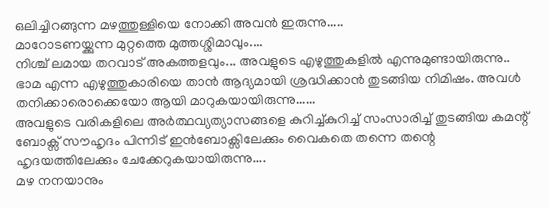ഒലിച്ചിറങ്ങുന്ന മഴത്തുള്ളിയെ നോക്കി അവൻ ഇരുന്നു.....
മാറോടണയ്ക്കുന്ന മുറ്റത്തെ മുത്തശ്ശിമാവും....
നിശ്ച് ലമായ തറവാട് അകത്തളവും... അവളുടെ എഴുത്തുകളിൽ എന്നുമുണ്ടായിരുന്നു..
ഭാമ എന്ന എഴുത്തുകാരിയെ താൻ ആദ്യമായി ശ്രദ്ധിക്കാൻ തുടങ്ങിയ നിമിഷം. അവൾ തനിക്കാരൊക്കെയോ ആയി മാറുകയായിരുന്നു......
അവളുടെ വരികളിലെ അർത്ഥവ്യത്യാസങ്ങളെ കുറിച്ച്കുറിച്ച് സംസാരിച്ച് തുടങ്ങിയ കമന്റ് ബോക്സ് സൗഹൃദം പിന്നിട് ഇൻബോക്സിലേക്കും വൈകതെ തന്നെ തന്റെ ഹൃദയത്തിലേക്കും ചേക്കേറുകയായിരുന്നു....
മഴ നനയാനും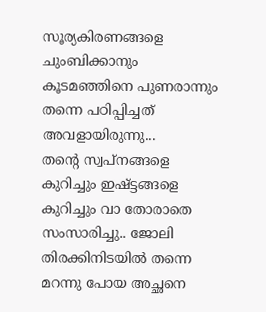സൂര്യകിരണങ്ങളെ ചുംബിക്കാനും കൂടമഞ്ഞിനെ പുണരാന്നും തന്നെ പഠിപ്പിച്ചത് അവളായിരുന്നു...
തന്റെ സ്വപ്നങ്ങളെ കുറിച്ചും ഇഷ്ട്ടങ്ങളെ കുറിച്ചും വാ തോരാതെ സംസാരിച്ചു.. ജോലി തിരക്കിനിടയിൽ തന്നെ മറന്നു പോയ അച്ഛനെ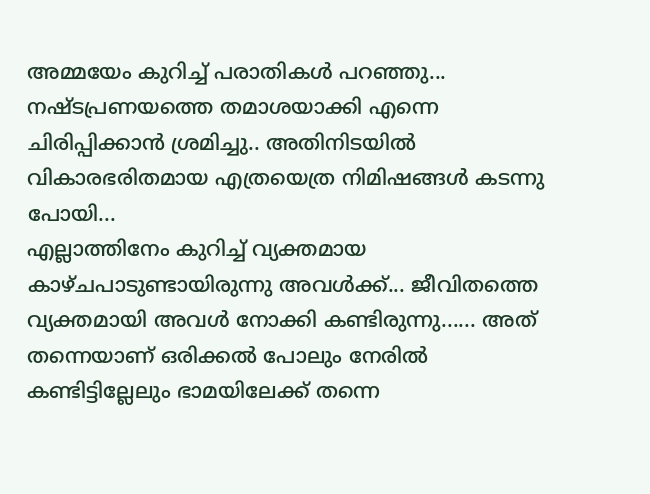അമ്മയേം കുറിച്ച് പരാതികൾ പറഞ്ഞു... നഷ്ടപ്രണയത്തെ തമാശയാക്കി എന്നെ ചിരിപ്പിക്കാൻ ശ്രമിച്ചു.. അതിനിടയിൽ വികാരഭരിതമായ എത്രയെത്ര നിമിഷങ്ങൾ കടന്നു പോയി...
എല്ലാത്തിനേം കുറിച്ച് വ്യക്തമായ കാഴ്ചപാടുണ്ടായിരുന്നു അവൾക്ക്... ജീവിതത്തെ വ്യക്തമായി അവൾ നോക്കി കണ്ടിരുന്നു...... അത് തന്നെയാണ് ഒരിക്കൽ പോലും നേരിൽ കണ്ടിട്ടില്ലേലും ഭാമയിലേക്ക് തന്നെ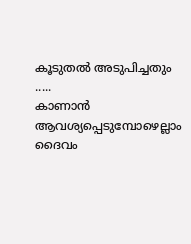കൂടുതൽ അടുപിച്ചതും .....
കാണാൻ ആവശ്യപ്പെടുമ്പോഴെല്ലാം ദൈവം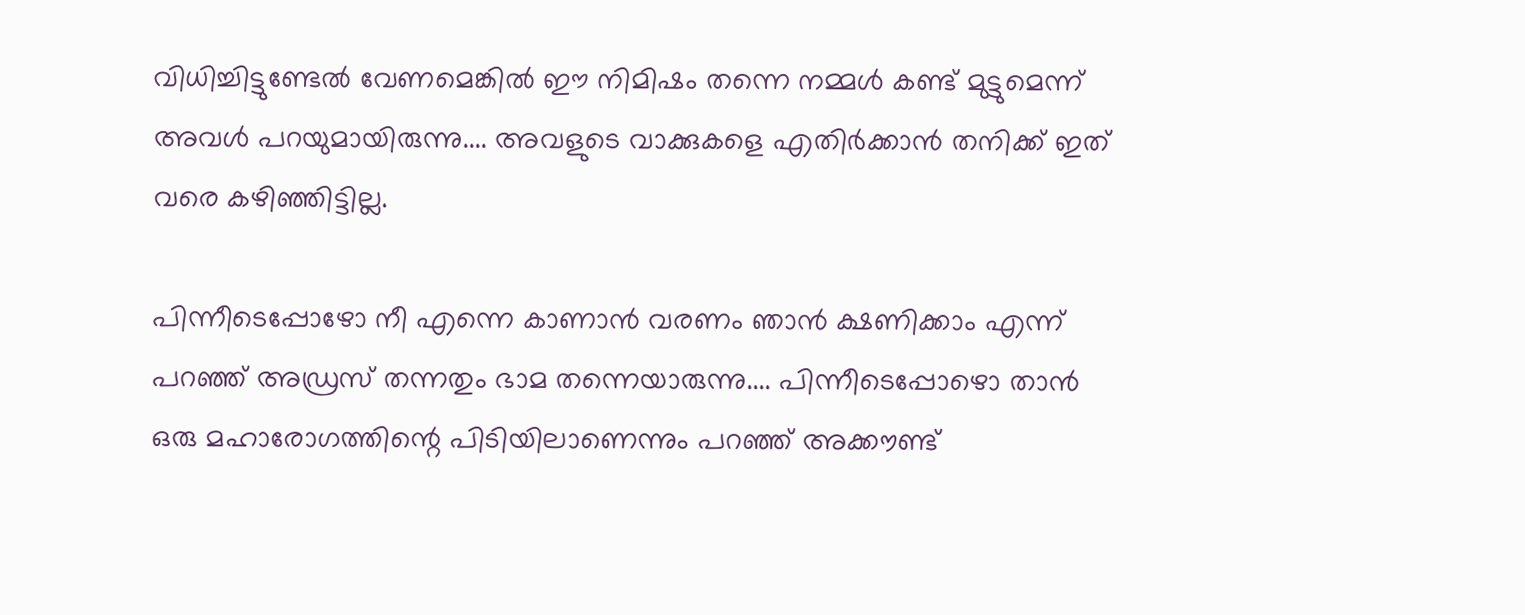വിധിച്ചിട്ടുണ്ടേൽ വേണമെങ്കിൽ ഈ നിമിഷം തന്നെ നമ്മൾ കണ്ട് മുട്ടുമെന്ന് അവൾ പറയുമായിരുന്നു.... അവളുടെ വാക്കുകളെ എതിർക്കാൻ തനിക്ക് ഇത് വരെ കഴിഞ്ഞിട്ടില്ല.

പിന്നീടെപ്പോഴോ നീ എന്നെ കാണാൻ വരണം ഞാൻ ക്ഷണിക്കാം എന്ന് പറഞ്ഞ് അഡ്രസ് തന്നതും ഭാമ തന്നെയാരുന്നു.... പിന്നീടെപ്പോഴൊ താൻ ഒരു മഹാരോഗത്തിന്റെ പിടിയിലാണെന്നും പറഞ്ഞ് അക്കൗണ്ട്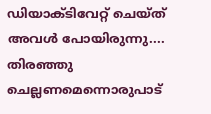ഡിയാക്ടിവേറ്റ് ചെയ്ത് അവൾ പോയിരുന്നു.... തിരഞ്ഞു ചെല്ലണമെന്നൊരുപാട്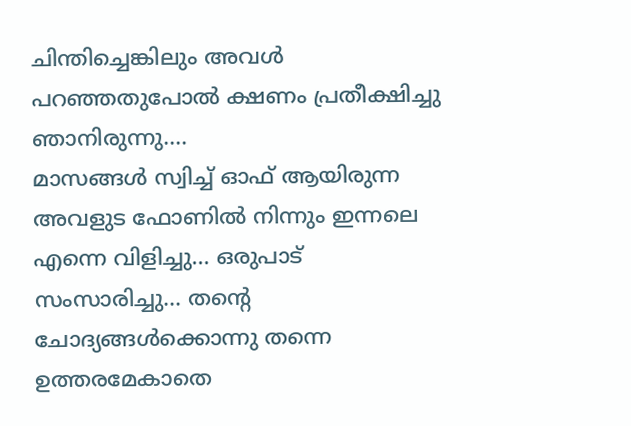ചിന്തിച്ചെങ്കിലും അവൾ പറഞ്ഞതുപോൽ ക്ഷണം പ്രതീക്ഷിച്ചു ഞാനിരുന്നു....
മാസങ്ങൾ സ്വിച്ച് ഓഫ് ആയിരുന്ന അവളുട ഫോണിൽ നിന്നും ഇന്നലെ എന്നെ വിളിച്ചു... ഒരുപാട് സംസാരിച്ചു... തന്റെ ചോദ്യങ്ങൾക്കൊന്നു തന്നെ ഉത്തരമേകാതെ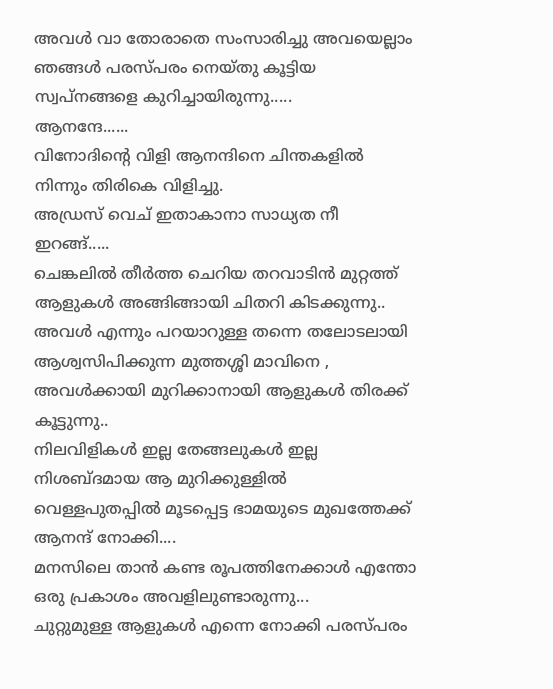അവൾ വാ തോരാതെ സംസാരിച്ചു അവയെല്ലാം ഞങ്ങൾ പരസ്പരം നെയ്തു കൂട്ടിയ സ്വപ്നങ്ങളെ കുറിച്ചായിരുന്നു.....
ആനന്ദേ......
വിനോദിന്റെ വിളി ആനന്ദിനെ ചിന്തകളിൽ നിന്നും തിരികെ വിളിച്ചു.
അഡ്രസ് വെച് ഇതാകാനാ സാധ്യത നീ ഇറങ്ങ്.....
ചെങ്കലിൽ തീർത്ത ചെറിയ തറവാടിൻ മുറ്റത്ത്‌ ആളുകൾ അങ്ങിങ്ങായി ചിതറി കിടക്കുന്നു.. അവൾ എന്നും പറയാറുള്ള തന്നെ തലോടലായി ആശ്വസിപിക്കുന്ന മുത്തശ്ശി മാവിനെ , അവൾക്കായി മുറിക്കാനായി ആളുകൾ തിരക്ക് കൂട്ടുന്നു..
നിലവിളികൾ ഇല്ല തേങ്ങലുകൾ ഇല്ല നിശബ്ദമായ ആ മുറിക്കുള്ളിൽ വെള്ളപുതപ്പിൽ മൂടപ്പെട്ട ഭാമയുടെ മുഖത്തേക്ക് ആനന്ദ് നോക്കി....
മനസിലെ താൻ കണ്ട രൂപത്തിനേക്കാൾ എന്തോ ഒരു പ്രകാശം അവളിലുണ്ടാരുന്നു...
ചുറ്റുമുള്ള ആളുകൾ എന്നെ നോക്കി പരസ്പരം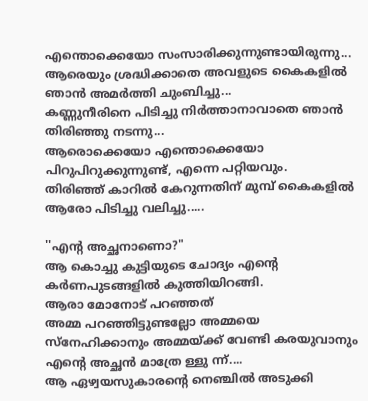എന്തൊക്കെയോ സംസാരിക്കുന്നുണ്ടായിരുന്നു... ആരെയും ശ്രദ്ധിക്കാതെ അവളുടെ കൈകളിൽ ഞാൻ അമർത്തി ചുംബിച്ചു...
കണ്ണുനീരിനെ പിടിച്ചു നിർത്താനാവാതെ ഞാൻ തിരിഞ്ഞു നടന്നു...
ആരൊക്കെയോ എന്തൊക്കെയോ പിറുപിറുക്കുന്നുണ്ട്, എന്നെ പറ്റിയവും.
തിരിഞ്ഞ് കാറിൽ കേറുന്നതിന് മുമ്പ് കൈകളിൽ ആരോ പിടിച്ചു വലിച്ചു.....

''എന്റ അച്ഛനാണൊ?"
ആ കൊച്ചു കുട്ടിയുടെ ചോദ്യം എന്റെ കർണപുടങ്ങളിൽ കുത്തിയിറങ്ങി.
ആരാ മോനോട് പറഞ്ഞത്
അമ്മ പറഞ്ഞിട്ടുണ്ടല്ലോ അമ്മയെ സ്നേഹിക്കാനും അമ്മയ്ക്ക് വേണ്ടി കരയുവാനും എന്റെ അച്ഛൻ മാത്രേ ള്ളു ന്ന്....
ആ ഏഴ്വയസുകാരന്റെ നെഞ്ചിൽ അടുക്കി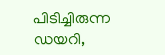പിടിച്ചിരുന്ന ഡയറി,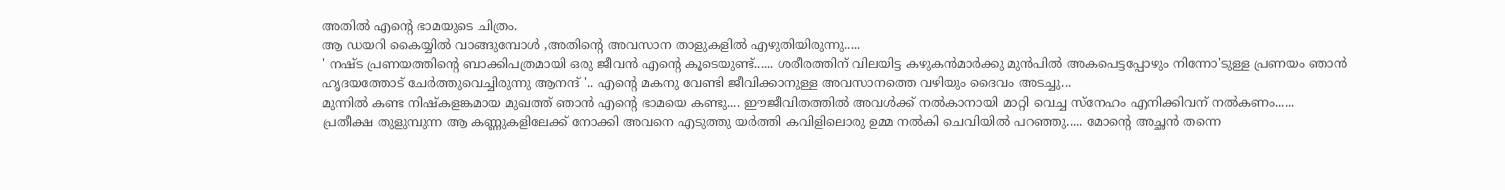അതിൽ എന്റെ ഭാമയുടെ ചിത്രം.
ആ ഡയറി കൈയ്യിൽ വാങ്ങുമ്പോൾ ,അതിന്റെ അവസാന താളുകളിൽ എഴുതിയിരുന്നു.....
' നഷ്ട പ്രണയത്തിന്റെ ബാക്കിപത്രമായി ഒരു ജീവൻ എന്റെ കൂടെയുണ്ട്...... ശരീരത്തിന് വിലയിട്ട കഴുകൻമാർക്കു മുൻപിൽ അകപെട്ടപ്പോഴും നിന്നോ'ടുള്ള പ്രണയം ഞാൻ ഹൃദയത്തോട് ചേർത്തുവെച്ചിരുന്നു ആനന്ദ് '.. എന്റെ മകനു വേണ്ടി ജീവിക്കാനുള്ള അവസാനത്തെ വഴിയും ദൈവം അടച്ചു...
മുന്നിൽ കണ്ട നിഷ്കളങ്കമായ മുഖത്ത് ഞാൻ എന്റെ ഭാമയെ കണ്ടു.... ഈജീവിതത്തിൽ അവൾക്ക് നൽകാനായി മാറ്റി വെച്ച സ്നേഹം എനിക്കിവന് നൽകണം......
പ്രതീക്ഷ തുളുമ്പുന്ന ആ കണ്ണുകളിലേക്ക് നോക്കി അവനെ എടുത്തു യർത്തി കവിളിലൊരു ഉമ്മ നൽകി ചെവിയിൽ പറഞ്ഞു..... മോന്റെ അച്ഛൻ തന്നെ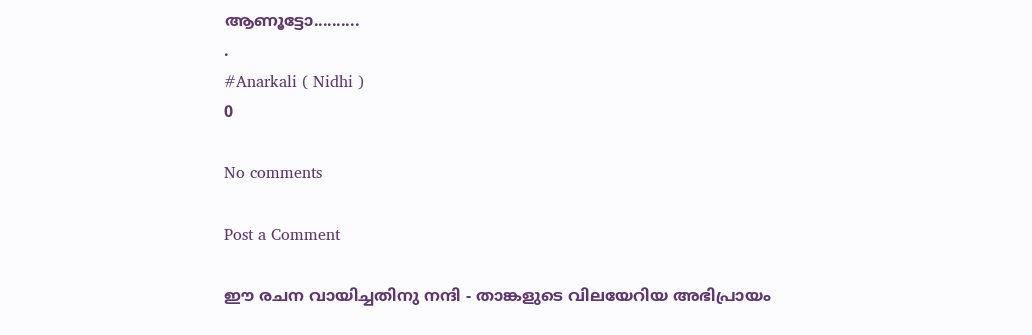ആണൂട്ടോ..........
.
#Anarkali ( Nidhi )
0

No comments

Post a Comment

ഈ രചന വായിച്ചതിനു നന്ദി - താങ്കളുടെ വിലയേറിയ അഭിപ്രായം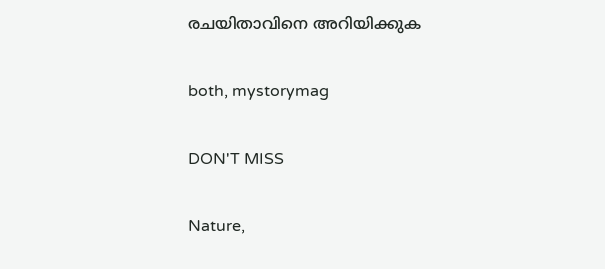രചയിതാവിനെ അറിയിക്കുക

both, mystorymag

DON'T MISS

Nature,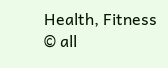Health, Fitness
© all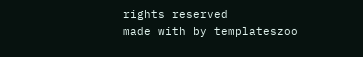rights reserved
made with by templateszoo